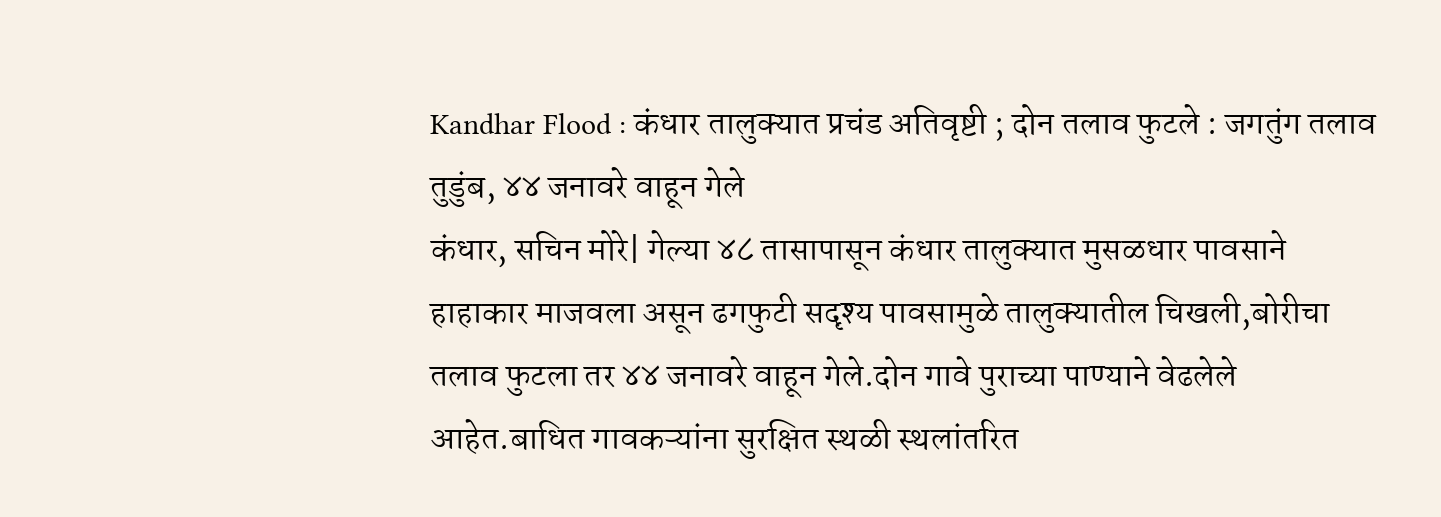Kandhar Flood : कंधार तालुक्यात प्रचंड अतिवृष्टी ; दोन तलाव फुटले : जगतुंग तलाव तुडुंब, ४४ जनावरे वाहून गेले
कंधार, सचिन मोरे| गेल्या ४८ तासापासून कंधार तालुक्यात मुसळधार पावसाने हाहाकार माजवला असून ढगफुटी सदृश्य पावसामुळे तालुक्यातील चिखली,बोरीचा तलाव फुटला तर ४४ जनावरे वाहून गेले.दोन गावे पुराच्या पाण्याने वेढलेले आहेत.बाधित गावकऱ्यांना सुरक्षित स्थळी स्थलांतरित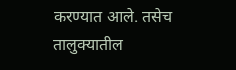करण्यात आले. तसेच तालुक्यातील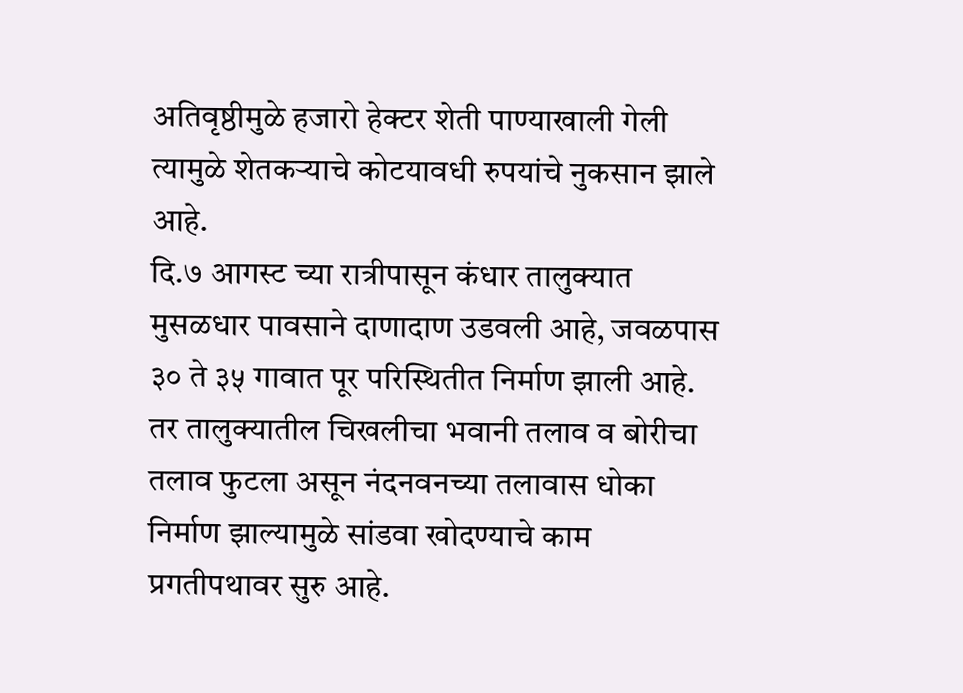अतिवृष्ठीमुळे हजारो हेक्टर शेती पाण्याखाली गेली त्यामुळे शेतकऱ्याचे कोटयावधी रुपयांचे नुकसान झाले आहे.
दि.७ आगस्ट च्या रात्रीपासून कंधार तालुक्यात मुसळधार पावसाने दाणादाण उडवली आहे, जवळपास ३० ते ३५ गावात पूर परिस्थितीत निर्माण झाली आहे. तर तालुक्यातील चिखलीचा भवानी तलाव व बोरीचा तलाव फुटला असून नंदनवनच्या तलावास धोका निर्माण झाल्यामुळे सांडवा खोदण्याचे काम प्रगतीपथावर सुरु आहे.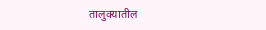तालुक्यातील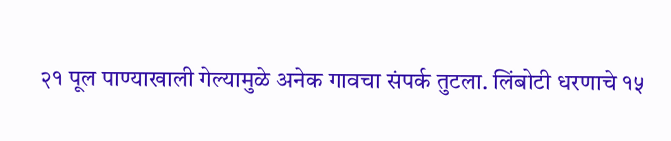२१ पूल पाण्याखाली गेल्यामुळे अनेक गावचा संपर्क तुटला. लिंबोटी धरणाचे १५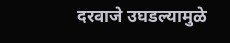दरवाजे उघडल्यामुळे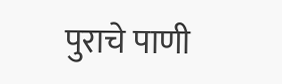पुराचे पाणी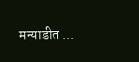मन्याडीत ...